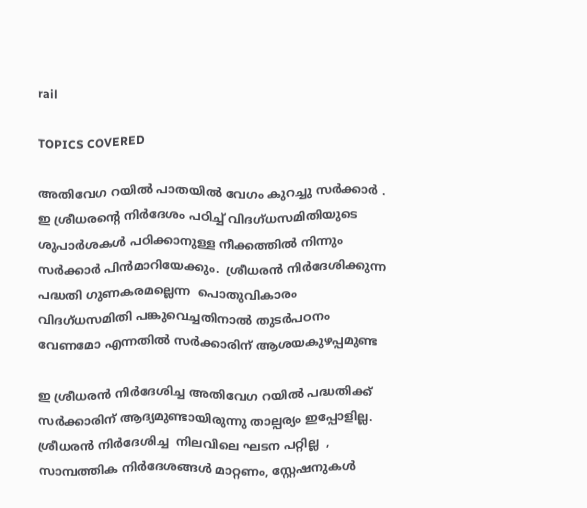rail

TOPICS COVERED

അതിവേഗ റയിൽ പാതയിൽ വേഗം കുറച്ചു സർക്കാർ . ഇ ശ്രീധരന്റെ നിർദേശം പഠിച്ച് വിദഗ്ധസമിതിയുടെ ശുപാർശകൾ പഠിക്കാനുള്ള നീക്കത്തിൽ നിന്നും സർക്കാർ പിൻമാറിയേക്കും.  ശ്രീധരൻ നിർദേശിക്കുന്ന പദ്ധതി ഗുണകരമല്ലെന്ന  പൊതുവികാരം വിദഗ്ധസമിതി പങ്കുവെച്ചതിനാൽ തുടർപഠനം വേണമോ എന്നതിൽ സർക്കാരിന് ആശയകുഴപ്പമുണ്ട

ഇ ശ്രീധരൻ നിർദേശിച്ച അതിവേഗ റയിൽ പദ്ധതിക്ക് സർക്കാരിന് ആദ്യമുണ്ടായിരുന്നു താല്പര്യം ഇപ്പോളില്ല.  ശ്രീധരൻ‌ നിർദേശിച്ച  നിലവിലെ ഘടന പറ്റില്ല  , സാമ്പത്തിക നിർദേശങ്ങൾ മാറ്റണം, സ്റ്റേഷനുകൾ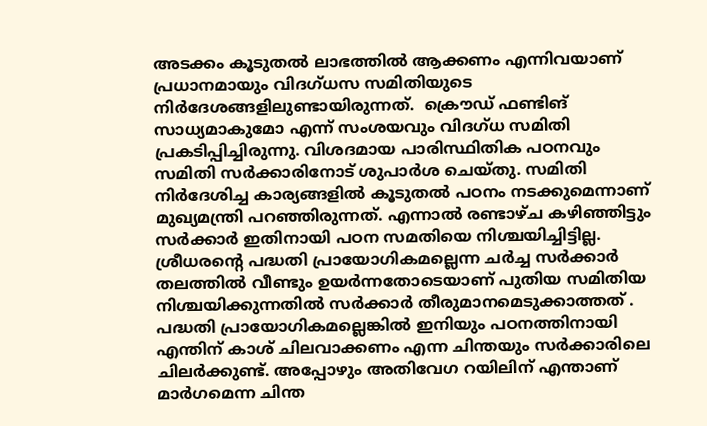അടക്കം കൂടുതൽ ലാഭത്തിൽ ആക്കണം എന്നിവയാണ് പ്രധാനമായും വിദഗ്ധസ സമിതിയുടെ നിർദേശങ്ങളിലുണ്ടായിരുന്നത്.  ക്രൌഡ് ഫണ്ടിങ് സാധ്യമാകുമോ എന്ന് സംശയവും വിദഗ്ധ സമിതി പ്രകടിപ്പിച്ചിരുന്നു. വിശദമായ പാരിസ്ഥിതിക പഠനവും സമിതി സർക്കാരിനോട് ശുപാർശ ചെയ്തു. സമിതി നിർദേശിച്ച കാര്യങ്ങളിൽ കൂടുതൽ പഠനം നടക്കുമെന്നാണ് മുഖ്യമന്ത്രി പറഞ്ഞിരുന്നത്. എന്നാൽ രണ്ടാഴ്ച കഴിഞ്ഞിട്ടും സർക്കാർ ഇതിനായി പഠന സമതിയെ നിശ്ചയിച്ചിട്ടില്ല.  ശ്രീധരന്റെ പദ്ധതി പ്രായോഗികമല്ലെന്ന ചർച്ച സർക്കാർ തലത്തിൽ വീണ്ടും ഉയർന്നതോടെയാണ് പുതിയ സമിതിയ നിശ്ചയിക്കുന്നതിൽ സർക്കാർ തീരുമാനമെടുക്കാത്തത് . പദ്ധതി പ്രായോഗികമല്ലെങ്കിൽ ഇനിയും പഠനത്തിനായി എന്തിന് കാശ് ചിലവാക്കണം എന്ന ചിന്തയും സർക്കാരിലെ ചിലർക്കുണ്ട്. അപ്പോഴും അതിവേഗ റയിലിന് എന്താണ് മാർഗമെന്ന ചിന്ത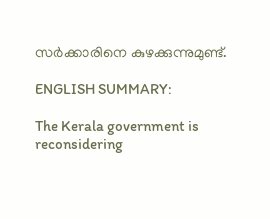സർക്കാരിനെ കുഴക്കുന്നുമുണ്ട്.

ENGLISH SUMMARY:

The Kerala government is reconsidering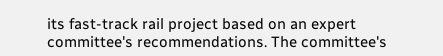its fast-track rail project based on an expert committee's recommendations. The committee's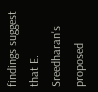findings suggest that E. Sreedharan's proposed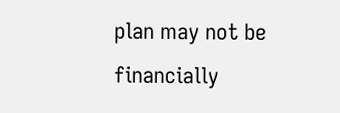plan may not be financially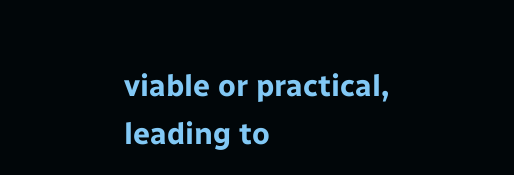viable or practical, leading to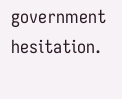government hesitation.